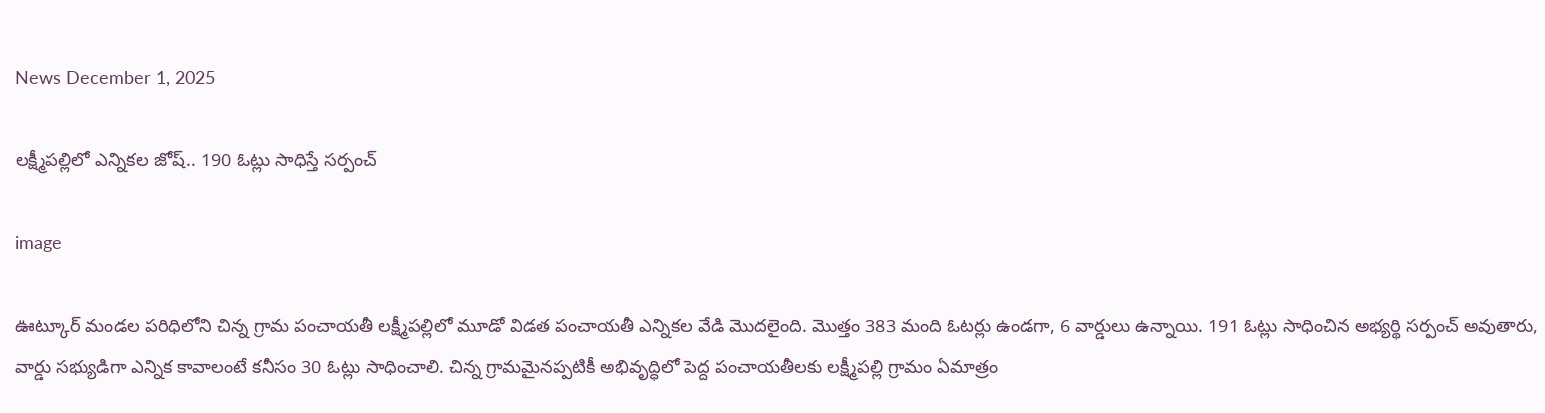News December 1, 2025

లక్ష్మీపల్లిలో ఎన్నికల జోష్.. 190 ఓట్లు సాధిస్తే సర్పంచ్

image

ఊట్కూర్ మండల పరిధిలోని చిన్న గ్రామ పంచాయతీ లక్ష్మీపల్లిలో మూడో విడత పంచాయతీ ఎన్నికల వేడి మొదలైంది. మొత్తం 383 మంది ఓటర్లు ఉండగా, 6 వార్డులు ఉన్నాయి. 191 ఓట్లు సాధించిన అభ్యర్థి సర్పంచ్ అవుతారు, వార్డు సభ్యుడిగా ఎన్నిక కావాలంటే కనీసం 30 ఓట్లు సాధించాలి. చిన్న గ్రామమైనప్పటికీ అభివృద్ధిలో పెద్ద పంచాయతీలకు లక్ష్మీపల్లి గ్రామం ఏమాత్రం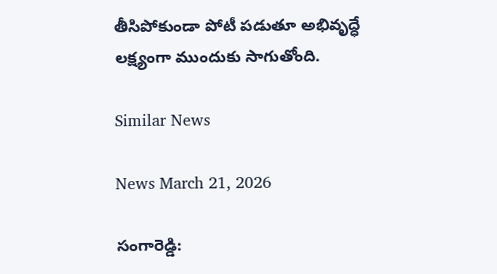తీసిపోకుండా పోటీ పడుతూ అభివృద్ధే లక్ష్యంగా ముందుకు సాగుతోంది.

Similar News

News March 21, 2026

సంగారెడ్డి: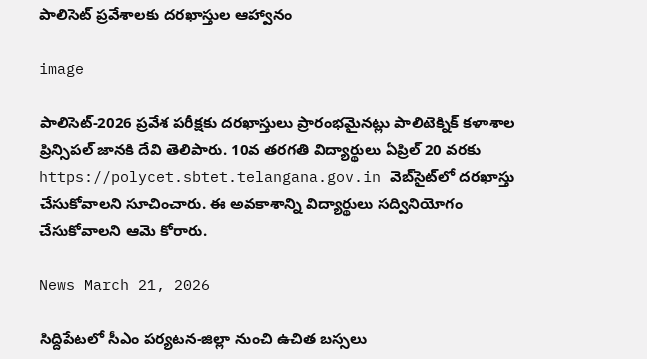పాలిసెట్ ప్రవేశాలకు దరఖాస్తుల ఆహ్వానం

image

పాలిసెట్-2026 ప్రవేశ పరీక్షకు దరఖాస్తులు ప్రారంభమైనట్లు పాలిటెక్నిక్ కళాశాల ప్రిన్సిపల్ జానకి దేవి తెలిపారు. 10వ తరగతి విద్యార్థులు ఏప్రిల్ 20 వరకు https://polycet.sbtet.telangana.gov.in వెబ్‌సైట్‌లో దరఖాస్తు చేసుకోవాలని సూచించారు. ఈ అవకాశాన్ని విద్యార్థులు సద్వినియోగం చేసుకోవాలని ఆమె కోరారు.

News March 21, 2026

సిద్దిపేటలో సీఎం పర్యటన-జిల్లా నుంచి ఉచిత బస్సలు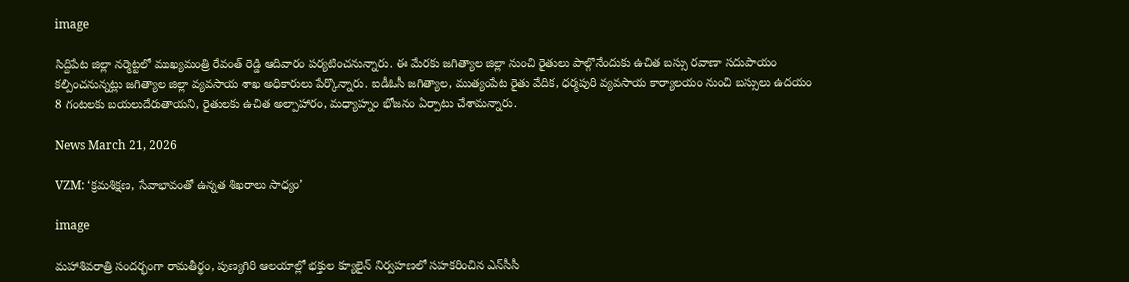image

సిద్దిపేట జిల్లా నర్మెట్టలో ముఖ్యమంత్రి రేవంత్ రెడ్డి ఆదివారం పర్యటించనున్నారు. ఈ మేరకు జగిత్యాల జిల్లా నుంచి రైతులు పాల్గొనేందుకు ఉచిత బస్సు రవాణా సదుపాయం కల్పించనున్నట్లు జగిత్యాల జిల్లా వ్యవసాయ శాఖ అధికారులు పేర్కొన్నారు. ఐడీఓసీ జగిత్యాల, ముత్యంపేట రైతు వేదిక, ధర్మపురి వ్యవసాయ కార్యాలయం నుంచి బస్సులు ఉదయం 8 గంటలకు బయలుదేరుతాయని, రైతులకు ఉచిత అల్పాహారం, మధ్యాహ్నం భోజనం ఏర్పాటు చేశామన్నారు.

News March 21, 2026

VZM: ‘క్రమశిక్షణ, సేవాభావంతో ఉన్నత శిఖరాలు సాధ్యం’

image

మహాశివరాత్రి సందర్భంగా రామతీర్థం, పుణ్యగిరి ఆలయాల్లో భక్తుల క్యూలైన్ నిర్వహణలో సహకరించిన ఎన్‌సీసీ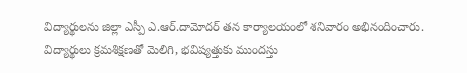విద్యార్థులను జిల్లా ఎస్పీ ఎ.ఆర్.దామోదర్ తన కార్యాలయంలో శనివారం అభినందించారు. విద్యార్థులు క్రమశిక్షణతో మెలిగి, భవిష్యత్తుకు ముందస్తు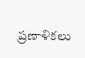ప్రణాళికలు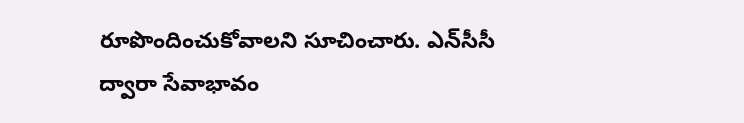రూపొందించుకోవాలని సూచించారు. ఎన్‌సీసీ ద్వారా సేవాభావం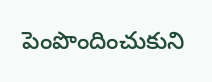పెంపొందించుకుని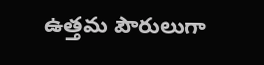ఉత్తమ పౌరులుగా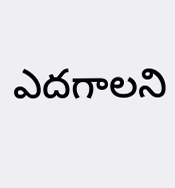ఎదగాలని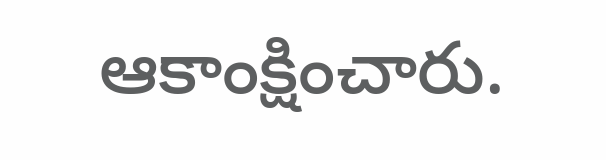ఆకాంక్షించారు.